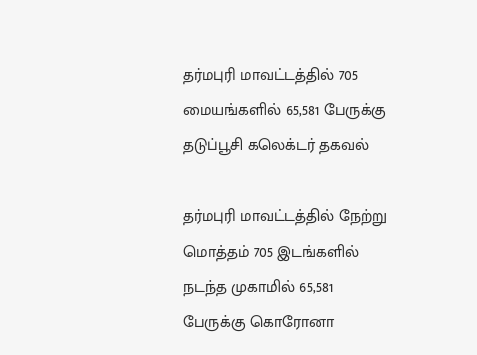தர்மபுரி மாவட்டத்தில் 705 மையங்களில் 65,581 பேருக்கு தடுப்பூசி கலெக்டர் தகவல்

தர்மபுரி மாவட்டத்தில் நேற்று மொத்தம் 705 இடங்களில் நடந்த முகாமில் 65,581 பேருக்கு கொரோனா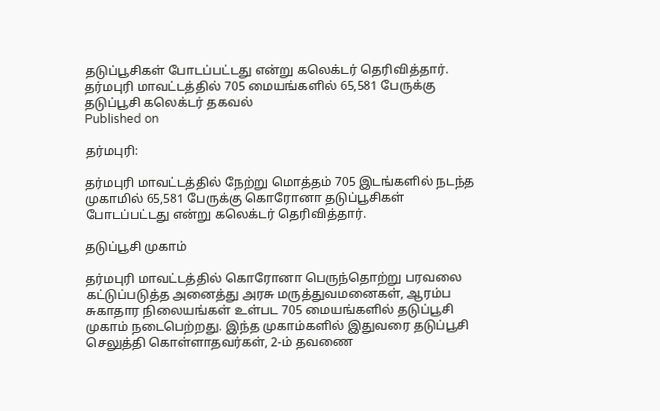தடுப்பூசிகள் போடப்பட்டது என்று கலெக்டர் தெரிவித்தார்.
தர்மபுரி மாவட்டத்தில் 705 மையங்களில் 65,581 பேருக்கு தடுப்பூசி கலெக்டர் தகவல்
Published on

தர்மபுரி:

தர்மபுரி மாவட்டத்தில் நேற்று மொத்தம் 705 இடங்களில் நடந்த முகாமில் 65,581 பேருக்கு கொரோனா தடுப்பூசிகள் போடப்பட்டது என்று கலெக்டர் தெரிவித்தார்.

தடுப்பூசி முகாம்

தர்மபுரி மாவட்டத்தில் கொரோனா பெருந்தொற்று பரவலை கட்டுப்படுத்த அனைத்து அரசு மருத்துவமனைகள், ஆரம்ப சுகாதார நிலையங்கள் உள்பட 705 மையங்களில் தடுப்பூசி முகாம் நடைபெற்றது. இந்த முகாம்களில் இதுவரை தடுப்பூசி செலுத்தி கொள்ளாதவர்கள், 2-ம் தவணை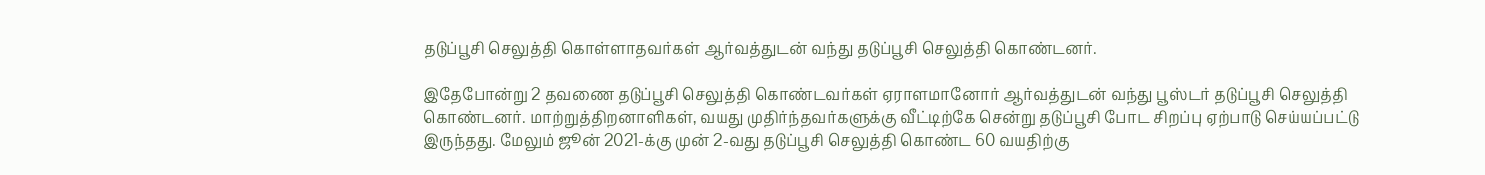தடுப்பூசி செலுத்தி கொள்ளாதவர்கள் ஆர்வத்துடன் வந்து தடுப்பூசி செலுத்தி கொண்டனர்.

இதேபோன்று 2 தவணை தடுப்பூசி செலுத்தி கொண்டவர்கள் ஏராளமானோர் ஆர்வத்துடன் வந்து பூஸ்டர் தடுப்பூசி செலுத்தி கொண்டனர். மாற்றுத்திறனாளிகள், வயது முதிர்ந்தவர்களுக்கு வீட்டிற்கே சென்று தடுப்பூசி போட சிறப்பு ஏற்பாடு செய்யப்பட்டு இருந்தது. மேலும் ஜூன் 2021-க்கு முன் 2-வது தடுப்பூசி செலுத்தி கொண்ட 60 வயதிற்கு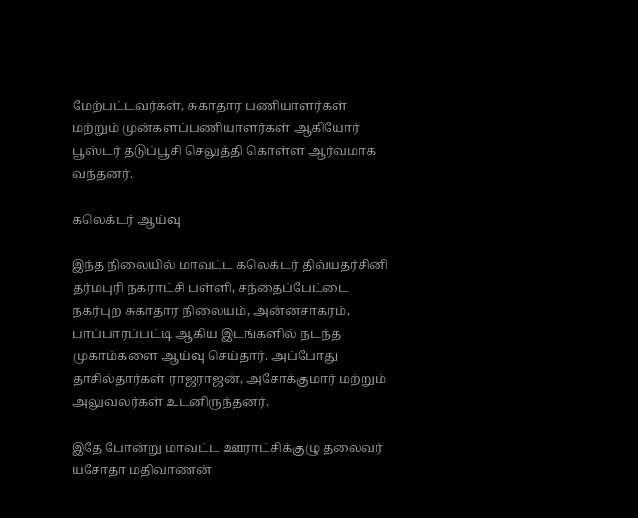மேற்பட்டவர்கள், சுகாதார பணியாளர்கள் மற்றும் முன்களப்பணியாளர்கள் ஆகியோர் பூஸ்டர் தடுப்பூசி செலுத்தி கொள்ள ஆர்வமாக வந்தனர்.

கலெக்டர் ஆய்வு

இந்த நிலையில் மாவட்ட கலெக்டர் திவ்யதர்சினி தர்மபுரி நகராட்சி பள்ளி, சந்தைப்பேட்டை நகர்புற சுகாதார நிலையம், அன்னசாகரம், பாப்பாரப்பட்டி ஆகிய இடங்களில் நடந்த முகாம்களை ஆய்வு செய்தார். அப்போது தாசில்தார்கள் ராஜராஜன், அசோக்குமார் மற்றும் அலுவலர்கள் உடனிருந்தனர்.

இதே போன்று மாவட்ட ஊராட்சிக்குழு தலைவர் யசோதா மதிவாணன்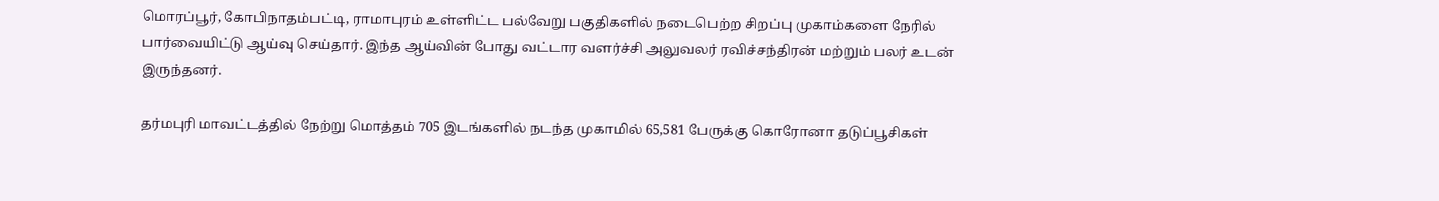மொரப்பூர், கோபிநாதம்பட்டி, ராமாபுரம் உள்ளிட்ட பல்வேறு பகுதிகளில் நடைபெற்ற சிறப்பு முகாம்களை நேரில் பார்வையிட்டு ஆய்வு செய்தார். இந்த ஆய்வின் போது வட்டார வளர்ச்சி அலுவலர் ரவிச்சந்திரன் மற்றும் பலர் உடன் இருந்தனர்.

தர்மபுரி மாவட்டத்தில் நேற்று மொத்தம் 705 இடங்களில் நடந்த முகாமில் 65,581 பேருக்கு கொரோனா தடுப்பூசிகள்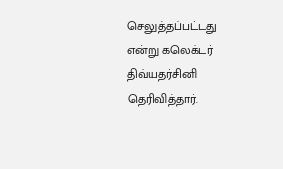செலுத்தப்பட்டது என்று கலெக்டர் திவ்யதர்சினி தெரிவித்தார்.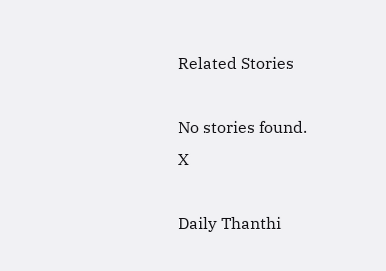Related Stories

No stories found.
X

Daily Thanthi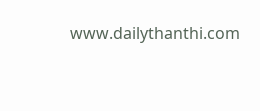www.dailythanthi.com